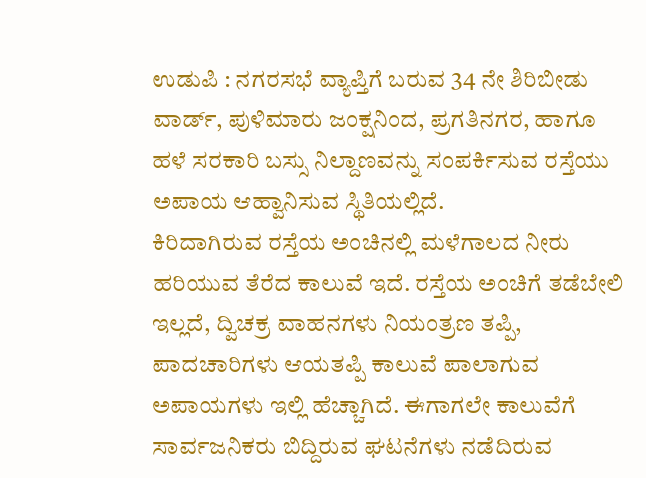ಉಡುಪಿ : ನಗರಸಭೆ ವ್ಯಾಪ್ತಿಗೆ ಬರುವ 34 ನೇ ಶಿರಿಬೀಡು ವಾರ್ಡ್, ಪುಳಿಮಾರು ಜಂಕ್ಷನಿಂದ, ಪ್ರಗತಿನಗರ, ಹಾಗೂ ಹಳೆ ಸರಕಾರಿ ಬಸ್ಸು ನಿಲ್ದಾಣವನ್ನು ಸಂಪರ್ಕಿಸುವ ರಸ್ತೆಯು ಅಪಾಯ ಆಹ್ವಾನಿಸುವ ಸ್ಥಿತಿಯಲ್ಲಿದೆ.
ಕಿರಿದಾಗಿರುವ ರಸ್ತೆಯ ಅಂಚಿನಲ್ಲಿ ಮಳೆಗಾಲದ ನೀರು ಹರಿಯುವ ತೆರೆದ ಕಾಲುವೆ ಇದೆ. ರಸ್ತೆಯ ಅಂಚಿಗೆ ತಡೆಬೇಲಿ ಇಲ್ಲದೆ, ದ್ವಿಚಕ್ರ ವಾಹನಗಳು ನಿಯಂತ್ರಣ ತಪ್ಪಿ, ಪಾದಚಾರಿಗಳು ಆಯತಪ್ಪಿ ಕಾಲುವೆ ಪಾಲಾಗುವ ಅಪಾಯಗಳು ಇಲ್ಲಿ ಹೆಚ್ಚಾಗಿದೆ. ಈಗಾಗಲೇ ಕಾಲುವೆಗೆ ಸಾರ್ವಜನಿಕರು ಬಿದ್ದಿರುವ ಘಟನೆಗಳು ನಡೆದಿರುವ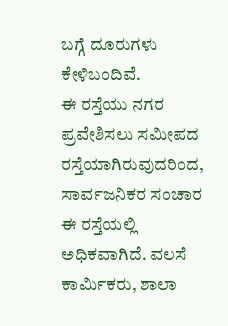ಬಗ್ಗೆ ದೂರುಗಳು ಕೇಳಿಬಂದಿವೆ.
ಈ ರಸ್ತೆಯು ನಗರ ಪ್ರವೇಶಿಸಲು ಸಮೀಪದ ರಸ್ತೆಯಾಗಿರುವುದರಿಂದ, ಸಾರ್ವಜನಿಕರ ಸಂಚಾರ ಈ ರಸ್ತೆಯಲ್ಲಿ ಅಧಿಕವಾಗಿದೆ. ವಲಸೆ ಕಾರ್ಮಿಕರು, ಶಾಲಾ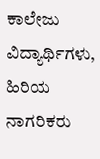ಕಾಲೇಜು ವಿದ್ಯಾರ್ಥಿಗಳು, ಹಿರಿಯ ನಾಗರಿಕರು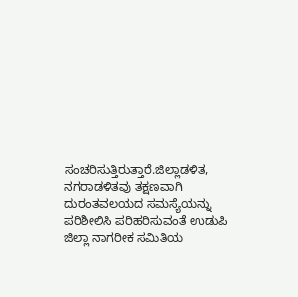ಸಂಚರಿಸುತ್ತಿರುತ್ತಾರೆ.ಜಿಲ್ಲಾಡಳಿತ, ನಗರಾಡಳಿತವು ತಕ್ಷಣವಾಗಿ ದುರಂತವಲಯದ ಸಮಸ್ಯೆಯನ್ನು ಪರಿಶೀಲಿಸಿ ಪರಿಹರಿಸುವಂತೆ ಉಡುಪಿ ಜಿಲ್ಲಾ ನಾಗರೀಕ ಸಮಿತಿಯ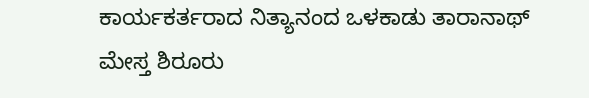ಕಾರ್ಯಕರ್ತರಾದ ನಿತ್ಯಾನಂದ ಒಳಕಾಡು ತಾರಾನಾಥ್ ಮೇಸ್ತ ಶಿರೂರು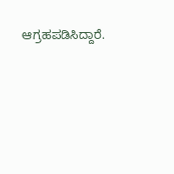ಆಗ್ರಹಪಡಿಸಿದ್ದಾರೆ.